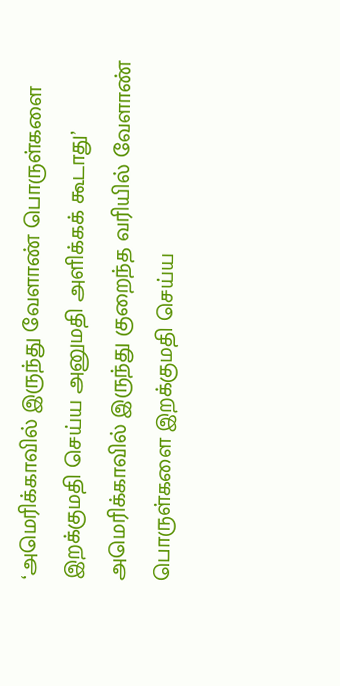‘அமெரிக்காவில் இருந்து வேளாண் பொருள்களை இறக்குமதி செய்ய அனுமதி அளிக்கக் கூடாது’
அமெரிக்காவில் இருந்து குறைந்த வரியில் வேளாண் பொருள்களை இறக்குமதி செய்ய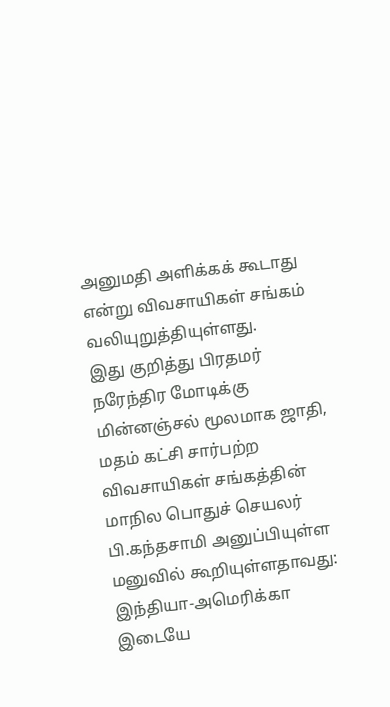அனுமதி அளிக்கக் கூடாது என்று விவசாயிகள் சங்கம் வலியுறுத்தியுள்ளது.
இது குறித்து பிரதமர் நரேந்திர மோடிக்கு மின்னஞ்சல் மூலமாக ஜாதி, மதம் கட்சி சார்பற்ற விவசாயிகள் சங்கத்தின் மாநில பொதுச் செயலர் பி.கந்தசாமி அனுப்பியுள்ள மனுவில் கூறியுள்ளதாவது:
இந்தியா-அமெரிக்கா இடையே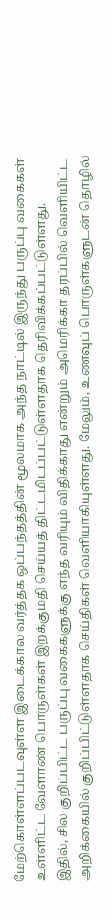மேற்கொள்ளப்படவுள்ள இடைக்கால வர்த்தக ஒப்பந்தத்தின் மூலமாக அந்த நாட்டில் இருந்து பருப்பு வகைகள் உள்ளிட்ட வேளாண் பொருள்கள் இறக்குமதி செய்யத் திட்டமிடப்பட்டுள்ளதாக தெரிவிக்கப்பட்டுள்ளது.
இதில், சில குறிப்பிட்ட பருப்பு வகைகளுக்கு எந்த வரியும் விதிக்காது என்றும் அமெரிக்கா தரப்பில் வெளியிட்ட அறிக்கையில் குறிப்பிட்டுள்ளதாக செய்திகள் வெளியாகியுள்ளது. மேலும், உணவுப் பொருள்களுடன் தொழில்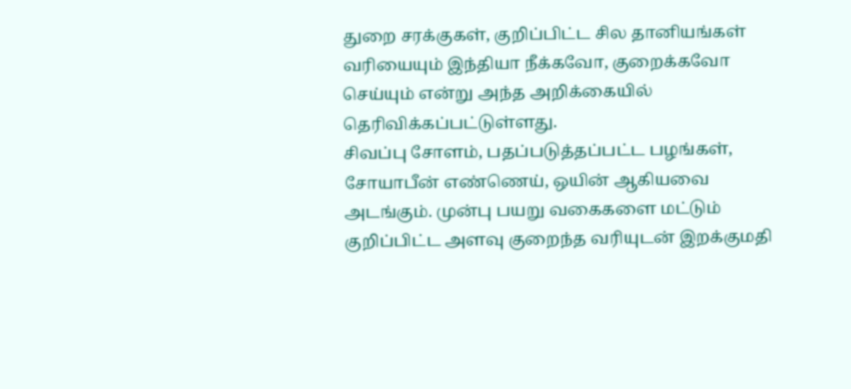துறை சரக்குகள், குறிப்பிட்ட சில தானியங்கள் வரியையும் இந்தியா நீக்கவோ, குறைக்கவோ செய்யும் என்று அந்த அறிக்கையில் தெரிவிக்கப்பட்டுள்ளது.
சிவப்பு சோளம், பதப்படுத்தப்பட்ட பழங்கள், சோயாபீன் எண்ணெய், ஒயின் ஆகியவை அடங்கும். முன்பு பயறு வகைகளை மட்டும் குறிப்பிட்ட அளவு குறைந்த வரியுடன் இறக்குமதி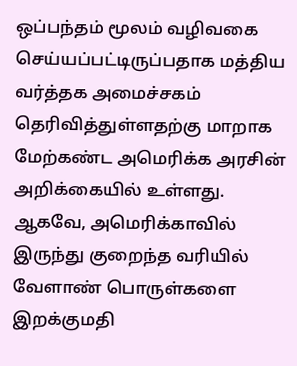ஒப்பந்தம் மூலம் வழிவகை செய்யப்பட்டிருப்பதாக மத்திய வர்த்தக அமைச்சகம் தெரிவித்துள்ளதற்கு மாறாக மேற்கண்ட அமெரிக்க அரசின் அறிக்கையில் உள்ளது.
ஆகவே, அமெரிக்காவில் இருந்து குறைந்த வரியில் வேளாண் பொருள்களை இறக்குமதி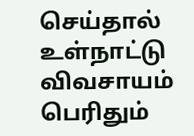செய்தால் உள்நாட்டு விவசாயம் பெரிதும்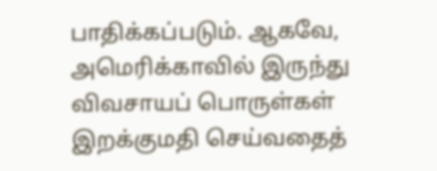பாதிக்கப்படும். ஆகவே, அமெரிக்காவில் இருந்து விவசாயப் பொருள்கள் இறக்குமதி செய்வதைத்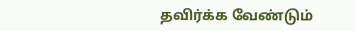தவிர்க்க வேண்டும்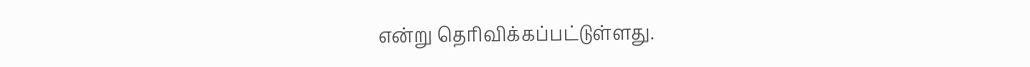என்று தெரிவிக்கப்பட்டுள்ளது.